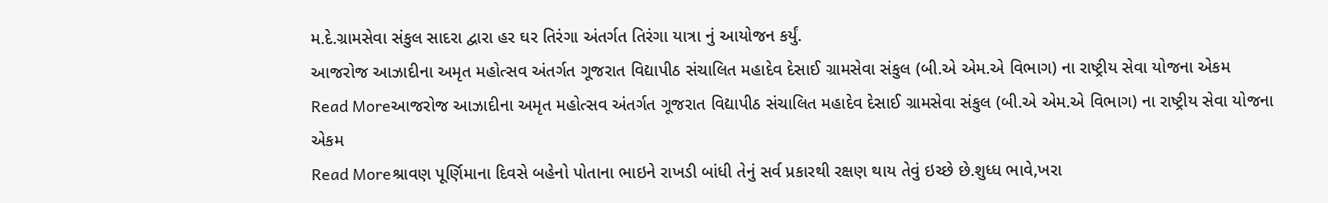મ.દે.ગ્રામસેવા સંકુલ સાદરા દ્વારા હર ઘર તિરંગા અંતર્ગત તિરંગા યાત્રા નું આયોજન કર્યું.
આજરોજ આઝાદીના અમૃત મહોત્સવ અંતર્ગત ગૂજરાત વિદ્યાપીઠ સંચાલિત મહાદેવ દેસાઈ ગ્રામસેવા સંકુલ (બી.એ એમ.એ વિભાગ) ના રાષ્ટ્રીય સેવા યોજના એકમ
Read Moreઆજરોજ આઝાદીના અમૃત મહોત્સવ અંતર્ગત ગૂજરાત વિદ્યાપીઠ સંચાલિત મહાદેવ દેસાઈ ગ્રામસેવા સંકુલ (બી.એ એમ.એ વિભાગ) ના રાષ્ટ્રીય સેવા યોજના એકમ
Read Moreશ્રાવણ પૂર્ણિમાના દિવસે બહેનો પોતાના ભાઇને રાખડી બાંધી તેનું સર્વ પ્રકારથી રક્ષણ થાય તેવું ઇચ્છે છે.શુધ્ધ ભાવે,ખરા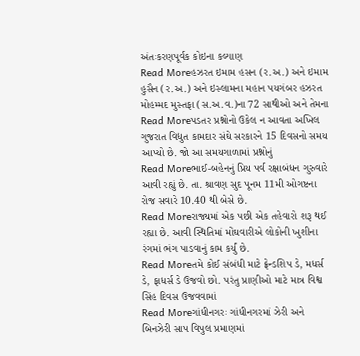અંતઃકરણપૂર્વક કોઇના કલ્યાણ
Read Moreહઝરત ઇમામ હસન (ર.અ.) અને ઇમામ હુસૈન (ર.અ.) અને ઇસ્લામના મહાન પયગંબર હઝરત મોહમ્મદ મુસ્તફા (સ.અ.વ.)ના 72 સાથીઓ અને તેમના
Read Moreપડતર પ્રશ્નોનો ઉકેલ ન આવતા અખિલ ગુજરાત વિદ્યુત કામદાર સંઘે સરકારને 15 દિવસનો સમય આપ્યો છે. જો આ સમયગાળામાં પ્રશ્નોનું
Read Moreભાઈ-બહેનનું પ્રિય પર્વ રક્ષાબંધન ગુરુવારે આવી રહ્યું છે. તા. શ્રાવણ સુદ પૂનમ 11મી ઓગષ્ટના રોજ સવારે 10.40 થી બેસે છે.
Read Moreરાજ્યમાં એક પછી એક તહેવારો શરૂ થઈ રહ્યા છે. આવી સ્થિતિમાં મોંઘવારીએ લોકોની ખુશીના રંગમાં ભંગ પાડવાનું કામ કર્યું છે.
Read Moreતમે કોઈ સંબંધી માટે ફ્રેન્ડશિપ ડે, મધર્સ ડે, ફાધર્સ ડે ઉજવો છો. પરંતુ પ્રાણીઓ માટે માત્ર વિશ્વ સિંહ દિવસ ઉજવવામાં
Read Moreગાંધીનગરઃ ગાંધીનગરમાં ઝેરી અને બિનઝેરી સાપ વિપુલ પ્રમાણમાં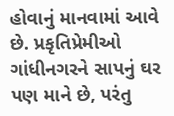હોવાનું માનવામાં આવે છે. પ્રકૃતિપ્રેમીઓ ગાંધીનગરને સાપનું ઘર પણ માને છે, પરંતુ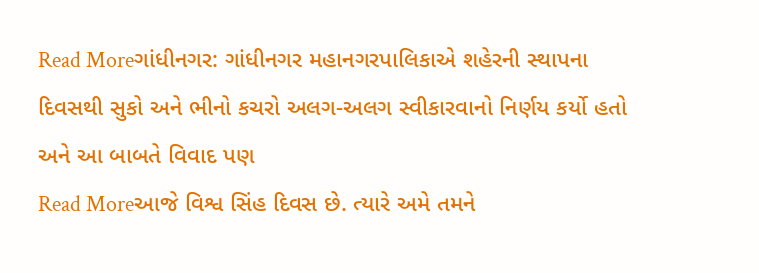Read Moreગાંધીનગર: ગાંધીનગર મહાનગરપાલિકાએ શહેરની સ્થાપના દિવસથી સુકો અને ભીનો કચરો અલગ-અલગ સ્વીકારવાનો નિર્ણય કર્યો હતો અને આ બાબતે વિવાદ પણ
Read Moreઆજે વિશ્વ સિંહ દિવસ છે. ત્યારે અમે તમને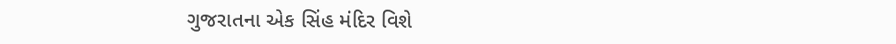ગુજરાતના એક સિંહ મંદિર વિશે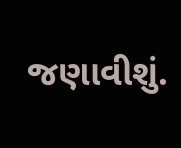જણાવીશું.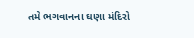તમે ભગવાનના ઘણા મંદિરો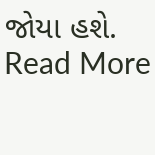જોયા હશે.
Read More